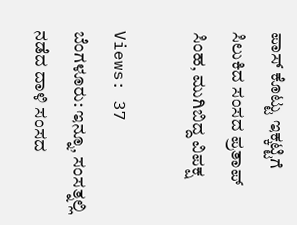ಪಾಸ್ ಕೊಟ್ಟು ಇಕ್ಕಟ್ಟಿಗೆ ಸಿಲುಕಿದ ಸಂಸದ ಪ್ರತಾಪ್ ಸಿಂಹ, ಮುಗಿಬಿದ್ದ ವಿಪಕ್ಷ

Views: 37
ಬೆಂಗಳೂರು: ಇನ್ನೂ, ಸಂಸತ್ನಲ್ಲಿ ನಡೆದ ದಾಳಿ ಸಂಸದ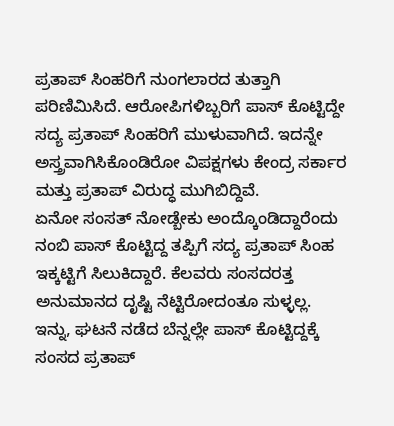ಪ್ರತಾಪ್ ಸಿಂಹರಿಗೆ ನುಂಗಲಾರದ ತುತ್ತಾಗಿ ಪರಿಣಿಮಿಸಿದೆ. ಆರೋಪಿಗಳಿಬ್ಬರಿಗೆ ಪಾಸ್ ಕೊಟ್ಟಿದ್ದೇ ಸದ್ಯ ಪ್ರತಾಪ್ ಸಿಂಹರಿಗೆ ಮುಳುವಾಗಿದೆ. ಇದನ್ನೇ ಅಸ್ತ್ರವಾಗಿಸಿಕೊಂಡಿರೋ ವಿಪಕ್ಷಗಳು ಕೇಂದ್ರ ಸರ್ಕಾರ ಮತ್ತು ಪ್ರತಾಪ್ ವಿರುದ್ಧ ಮುಗಿಬಿದ್ದಿವೆ.
ಏನೋ ಸಂಸತ್ ನೋಡ್ಬೇಕು ಅಂದ್ಕೊಂಡಿದ್ದಾರೆಂದು ನಂಬಿ ಪಾಸ್ ಕೊಟ್ಟಿದ್ದ ತಪ್ಪಿಗೆ ಸದ್ಯ ಪ್ರತಾಪ್ ಸಿಂಹ ಇಕ್ಕಟ್ಟಿಗೆ ಸಿಲುಕಿದ್ದಾರೆ. ಕೆಲವರು ಸಂಸದರತ್ತ ಅನುಮಾನದ ದೃಷ್ಟಿ ನೆಟ್ಟಿರೋದಂತೂ ಸುಳ್ಳಲ್ಲ.
ಇನ್ನು, ಘಟನೆ ನಡೆದ ಬೆನ್ನಲ್ಲೇ ಪಾಸ್ ಕೊಟ್ಟಿದ್ದಕ್ಕೆ ಸಂಸದ ಪ್ರತಾಪ್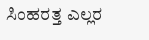ಸಿಂಹರತ್ತ ಎಲ್ಲರ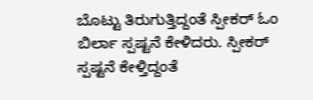ಬೊಟ್ಟು ತಿರುಗುತ್ತಿದ್ದಂತೆ ಸ್ಪೀಕರ್ ಓಂ ಬಿರ್ಲಾ ಸ್ಪಷ್ಟನೆ ಕೇಳಿದರು. ಸ್ಪೀಕರ್ ಸ್ಪಷ್ಟನೆ ಕೇಳ್ತಿದ್ದಂತೆ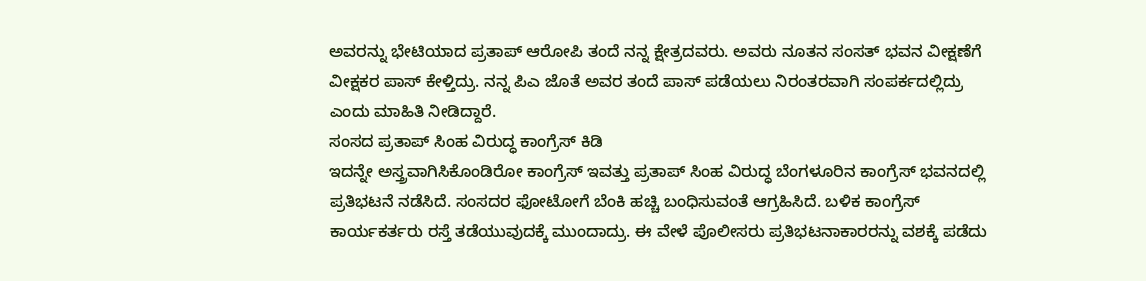ಅವರನ್ನು ಭೇಟಿಯಾದ ಪ್ರತಾಪ್ ಆರೋಪಿ ತಂದೆ ನನ್ನ ಕ್ಷೇತ್ರದವರು. ಅವರು ನೂತನ ಸಂಸತ್ ಭವನ ವೀಕ್ಷಣೆಗೆ ವೀಕ್ಷಕರ ಪಾಸ್ ಕೇಳ್ತಿದ್ರು. ನನ್ನ ಪಿಎ ಜೊತೆ ಅವರ ತಂದೆ ಪಾಸ್ ಪಡೆಯಲು ನಿರಂತರವಾಗಿ ಸಂಪರ್ಕದಲ್ಲಿದ್ರು ಎಂದು ಮಾಹಿತಿ ನೀಡಿದ್ದಾರೆ.
ಸಂಸದ ಪ್ರತಾಪ್ ಸಿಂಹ ವಿರುದ್ಧ ಕಾಂಗ್ರೆಸ್ ಕಿಡಿ
ಇದನ್ನೇ ಅಸ್ತ್ರವಾಗಿಸಿಕೊಂಡಿರೋ ಕಾಂಗ್ರೆಸ್ ಇವತ್ತು ಪ್ರತಾಪ್ ಸಿಂಹ ವಿರುದ್ಧ ಬೆಂಗಳೂರಿನ ಕಾಂಗ್ರೆಸ್ ಭವನದಲ್ಲಿ ಪ್ರತಿಭಟನೆ ನಡೆಸಿದೆ. ಸಂಸದರ ಫೋಟೋಗೆ ಬೆಂಕಿ ಹಚ್ಚಿ ಬಂಧಿಸುವಂತೆ ಆಗ್ರಹಿಸಿದೆ. ಬಳಿಕ ಕಾಂಗ್ರೆಸ್ ಕಾರ್ಯಕರ್ತರು ರಸ್ತೆ ತಡೆಯುವುದಕ್ಕೆ ಮುಂದಾದ್ರು. ಈ ವೇಳೆ ಪೊಲೀಸರು ಪ್ರತಿಭಟನಾಕಾರರನ್ನು ವಶಕ್ಕೆ ಪಡೆದು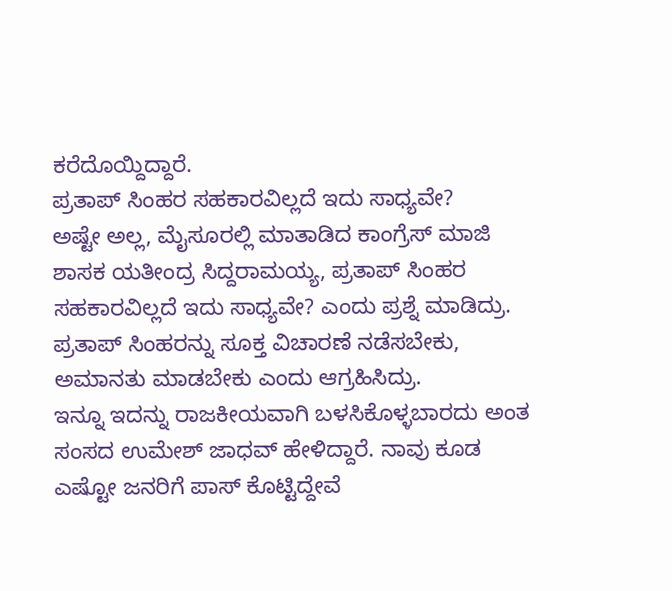ಕರೆದೊಯ್ದಿದ್ದಾರೆ.
ಪ್ರತಾಪ್ ಸಿಂಹರ ಸಹಕಾರವಿಲ್ಲದೆ ಇದು ಸಾಧ್ಯವೇ?
ಅಷ್ಟೇ ಅಲ್ಲ, ಮೈಸೂರಲ್ಲಿ ಮಾತಾಡಿದ ಕಾಂಗ್ರೆಸ್ ಮಾಜಿ ಶಾಸಕ ಯತೀಂದ್ರ ಸಿದ್ದರಾಮಯ್ಯ, ಪ್ರತಾಪ್ ಸಿಂಹರ ಸಹಕಾರವಿಲ್ಲದೆ ಇದು ಸಾಧ್ಯವೇ? ಎಂದು ಪ್ರಶ್ನೆ ಮಾಡಿದ್ರು. ಪ್ರತಾಪ್ ಸಿಂಹರನ್ನು ಸೂಕ್ತ ವಿಚಾರಣೆ ನಡೆಸಬೇಕು, ಅಮಾನತು ಮಾಡಬೇಕು ಎಂದು ಆಗ್ರಹಿಸಿದ್ರು.
ಇನ್ನೂ ಇದನ್ನು ರಾಜಕೀಯವಾಗಿ ಬಳಸಿಕೊಳ್ಳಬಾರದು ಅಂತ ಸಂಸದ ಉಮೇಶ್ ಜಾಧವ್ ಹೇಳಿದ್ದಾರೆ. ನಾವು ಕೂಡ ಎಷ್ಟೋ ಜನರಿಗೆ ಪಾಸ್ ಕೊಟ್ಟಿದ್ದೇವೆ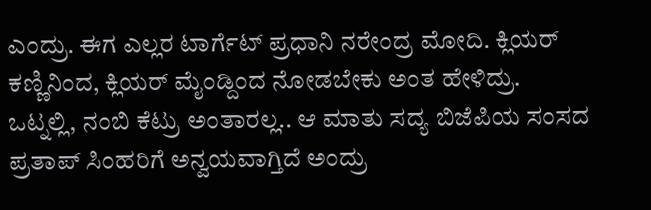ಎಂದ್ರು. ಈಗ ಎಲ್ಲರ ಟಾರ್ಗೆಟ್ ಪ್ರಧಾನಿ ನರೇಂದ್ರ ಮೋದಿ. ಕ್ಲಿಯರ್ ಕಣ್ಣಿನಿಂದ, ಕ್ಲಿಯರ್ ಮೈಂಡ್ದಿಂದ ನೋಡಬೇಕು ಅಂತ ಹೇಳಿದ್ರು.
ಒಟ್ನಲ್ಲಿ, ನಂಬಿ ಕೆಟ್ರು ಅಂತಾರಲ್ಲ.. ಆ ಮಾತು ಸದ್ಯ ಬಿಜೆಪಿಯ ಸಂಸದ ಪ್ರತಾಪ್ ಸಿಂಹರಿಗೆ ಅನ್ವಯವಾಗ್ತಿದೆ ಅಂದ್ರು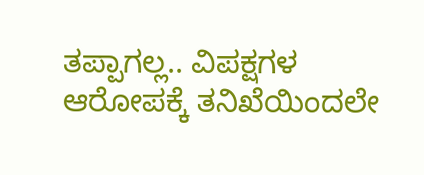ತಪ್ಪಾಗಲ್ಲ.. ವಿಪಕ್ಷಗಳ ಆರೋಪಕ್ಕೆ ತನಿಖೆಯಿಂದಲೇ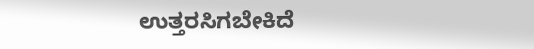ಉತ್ತರಸಿಗಬೇಕಿದೆ